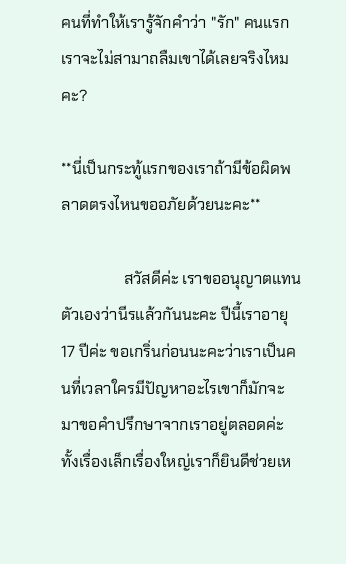คนที่ทำให้เรารู้จักคำว่า "รัก" คนแรก เราจะไม่สามาถลืมเขาได้เลยจริงไหมคะ?

**นี่เป็นกระทู้แรกของเราถ้ามีข้อผิดพลาดตรงไหนขออภัยด้วยนะคะ**

                สวัสดีค่ะ เราขออนุญาตแทนตัวเองว่านีรแล้วกันนะคะ ปีนี้เราอายุ 17 ปีค่ะ ขอเกริ่นก่อนนะคะว่าเราเป็นคนที่เวลาใครมีปัญหาอะไรเขาก็มักจะมาขอคำปรึกษาจากเราอยู่ตลอดค่ะ ทั้งเรื่องเล็กเรื่องใหญ่เราก็ยินดีช่วยเห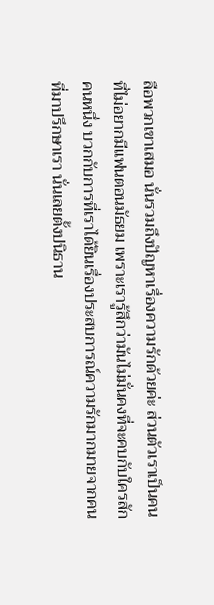ลือพวกเขาเสมอ นั่นรวมถึงปัญหาเรื่องความรักด้วยค่ะ ส่วนตัวเราเป็นคนที่ไม่อยากมีแฟนตอนมัธยม เพราะเรารู้สึกว่ามันไม่มั่นคงที่จะคบกับใครสักคนหนึ่ง บวกกับการที่เราได้ยินเรื่องประสบการณ์ความรักมากมายจากคนที่มาปรึกษาเรา นั่นเลยตั้งปนิธาน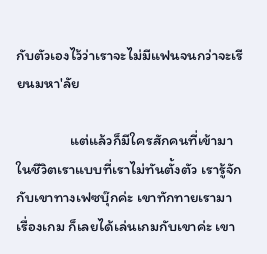กับตัวเองไว้ว่าเราจะไม่มีแฟนจนกว่าจะเรียนมหา'ลัย

                แต่แล้วก็มีใครสักคนที่เข้ามาในชีวิตเราแบบที่เราไม่ทันตั้งตัว เรารู้จักกับเขาทางเฟซบุ๊กค่ะ เขาทักทายเรามาเรื่องเกม ก็เลยได้เล่นเกมกับเขาค่ะ เขา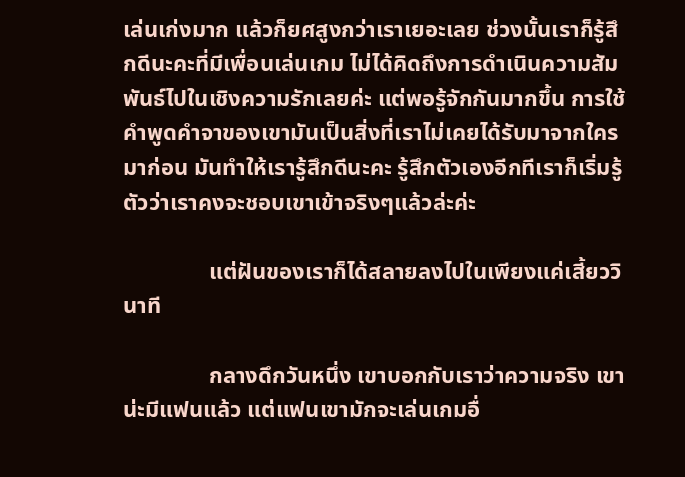เล่นเก่งมาก แล้วก็ยศสูงกว่าเราเยอะเลย ช่วงนั้นเราก็รู้สึกดีนะคะที่มีเพื่อนเล่นเกม ไม่ได้คิดถึงการดำเนินความสัมพันธ์ไปในเชิงความรักเลยค่ะ แต่พอรู้จักกันมากขึ้น การใช้คำพูดคำจาของเขามันเป็นสิ่งที่เราไม่เคยได้รับมาจากใครมาก่อน มันทำให้เรารู้สึกดีนะคะ รู้สึกตัวเองอีกทีเราก็เริ่มรู้ตัวว่าเราคงจะชอบเขาเข้าจริงๆแล้วล่ะค่ะ

               แต่ฝันของเราก็ได้สลายลงไปในเพียงแค่เสี้ยววินาที

               กลางดึกวันหนึ่ง เขาบอกกับเราว่าความจริง เขาน่ะมีแฟนแล้ว แต่แฟนเขามักจะเล่นเกมอื่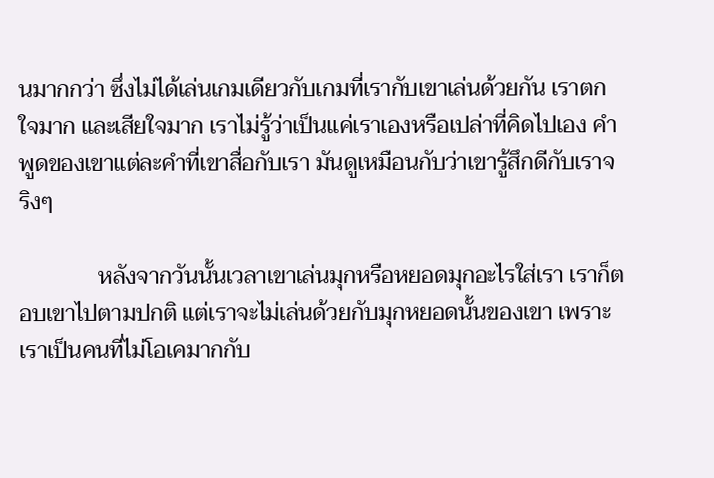นมากกว่า ซึ่งไม่ได้เล่นเกมเดียวกับเกมที่เรากับเขาเล่นด้วยกัน เราตกใจมาก และเสียใจมาก เราไม่รู้ว่าเป็นแค่เราเองหรือเปล่าที่คิดไปเอง คำพูดของเขาแต่ละคำที่เขาสื่อกับเรา มันดูเหมือนกับว่าเขารู้สึกดีกับเราจริงๆ

              หลังจากวันนั้นเวลาเขาเล่นมุกหรือหยอดมุกอะไรใส่เรา เราก็ตอบเขาไปตามปกติ แต่เราจะไม่เล่นด้วยกับมุกหยอดนั้นของเขา เพราะเราเป็นคนที่ไม่โอเคมากกับ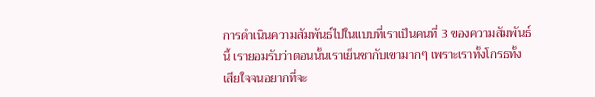การดำเนินความสัมพันธ์ไปในแบบที่เราเป็นคนที่ 3 ของความสัมพันธ์นี้ เรายอมรับว่าตอนนั้นเราเย็นชากับเขามากๆ เพราะเราทั้งโกรธทั้งเสียใจจนอยากที่จะ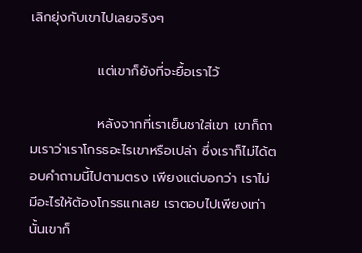เลิกยุ่งกับเขาไปเลยจริงๆ

              แต่เขาก็ยังที่จะยื้อเราไว้

              หลังจากที่เราเย็นชาใส่เขา เขาก็ถามเราว่าเราโกรธอะไรเขาหรือเปล่า ซึ่งเราก็ไม่ได้ตอบคำถามนี้ไปตามตรง เพียงแต่บอกว่า เราไม่มีอะไรให้ต้องโกรธแกเลย เราตอบไปเพียงเท่านั้นเขาก็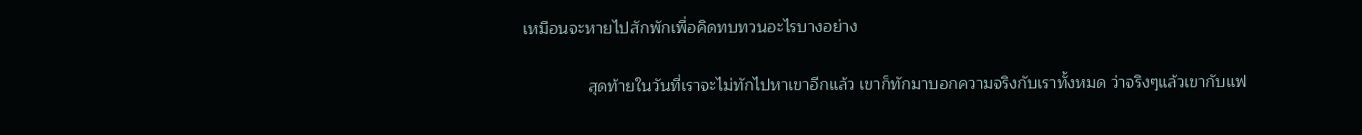เหมือนจะหายไปสักพักเพื่อคิดทบทวนอะไรบางอย่าง

              สุดท้ายในวันที่เราจะไม่ทักไปหาเขาอีกแล้ว เขาก็ทักมาบอกความจริงกับเราทั้งหมด ว่าจริงๆแล้วเขากับแฟ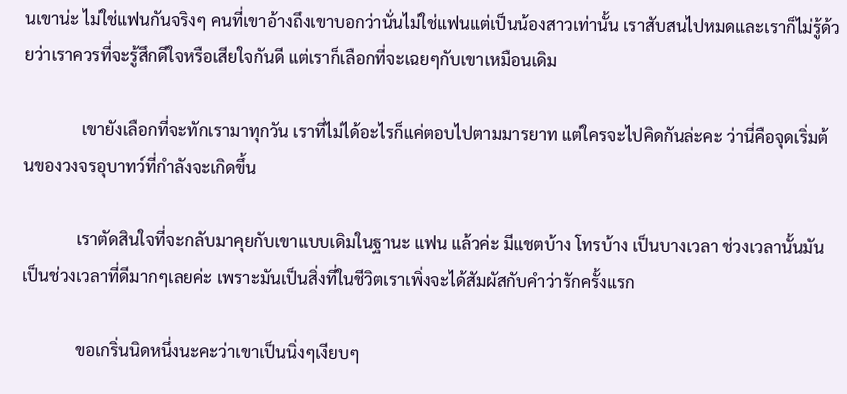นเขาน่ะ ไม่ใช่แฟนกันจริงๆ คนที่เขาอ้างถึงเขาบอกว่านั่นไม่ใช่แฟนแต่เป็นน้องสาวเท่านั้น เราสับสนไปหมดและเราก็ไม่รู้ด้วยว่าเราควรที่จะรู้สึกดีใจหรือเสียใจกันดี แต่เราก็เลือกที่จะเฉยๆกับเขาเหมือนเดิม

              เขายังเลือกที่จะทักเรามาทุกวัน เราที่ไม่ได้อะไรก็แค่ตอบไปตามมารยาท แต่ใครจะไปคิดกันล่ะคะ ว่านี่คือจุดเริ่มต้นของวงจรอุบาทว์ที่กำลังจะเกิดขึ้น

             เราตัดสินใจที่จะกลับมาคุยกับเขาแบบเดิมในฐานะ แฟน แล้วค่ะ มีแชตบ้าง โทรบ้าง เป็นบางเวลา ช่วงเวลานั้นมันเป็นช่วงเวลาที่ดีมากๆเลยค่ะ เพราะมันเป็นสิ่งที่ในชีวิตเราเพิ่งจะได้สัมผัสกับคำว่ารักครั้งแรก

             ขอเกริ่นนิดหนึ่งนะคะว่าเขาเป็นนิ่งๆเงียบๆ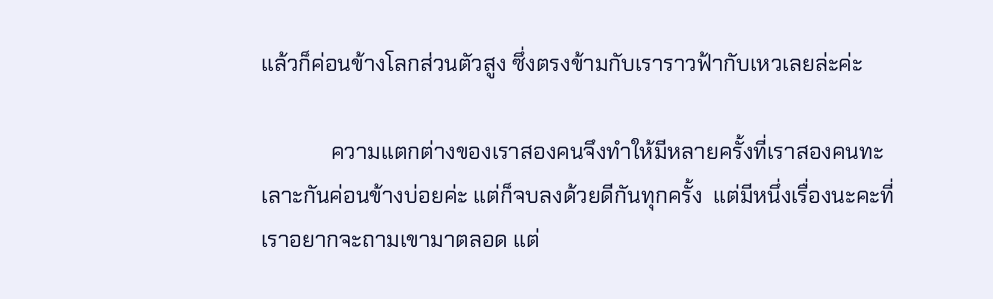แล้วก็ค่อนข้างโลกส่วนตัวสูง ซึ่งตรงข้ามกับเราราวฟ้ากับเหวเลยล่ะค่ะ

             ความแตกต่างของเราสองคนจึงทำให้มีหลายครั้งที่เราสองคนทะเลาะกันค่อนข้างบ่อยค่ะ แต่ก็จบลงด้วยดีกันทุกครั้ง  แต่มีหนึ่งเรื่องนะคะที่เราอยากจะถามเขามาตลอด แต่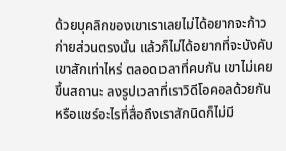ด้วยบุคลิกของเขาเราเลยไม่ได้อยากจะก้าวก่ายส่วนตรงนั้น แล้วก็ไม่ได้อยากที่จะบังคับเขาสักเท่าไหร่ ตลอดเวลาที่คบกัน เขาไม่เคยขึ้นสถานะ ลงรูปเวลาที่เราวิดีโอคอลด้วยกัน หรือแชร์อะไรที่สื่อถึงเราสักนิดก็ไม่มี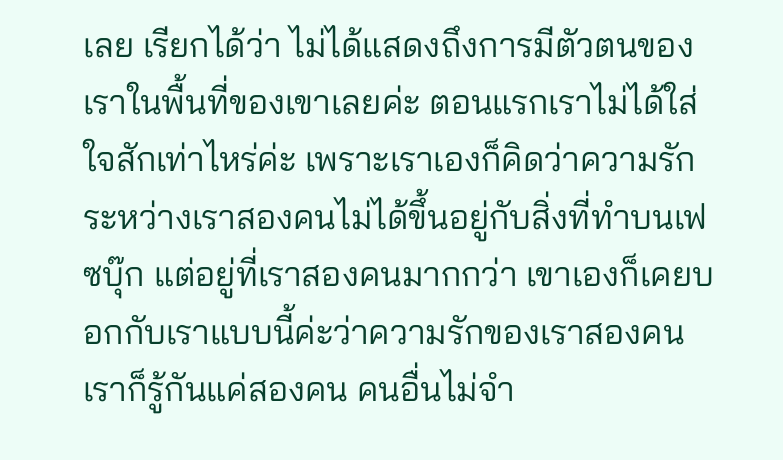เลย เรียกได้ว่า ไม่ได้แสดงถึงการมีตัวตนของเราในพื้นที่ของเขาเลยค่ะ ตอนแรกเราไม่ได้ใส่ใจสักเท่าไหร่ค่ะ เพราะเราเองก็คิดว่าความรักระหว่างเราสองคนไม่ได้ขึ้นอยู่กับสิ่งที่ทำบนเฟซบุ๊ก แต่อยู่ที่เราสองคนมากกว่า เขาเองก็เคยบอกกับเราแบบนี้ค่ะว่าความรักของเราสองคนเราก็รู้กันแค่สองคน คนอื่นไม่จำ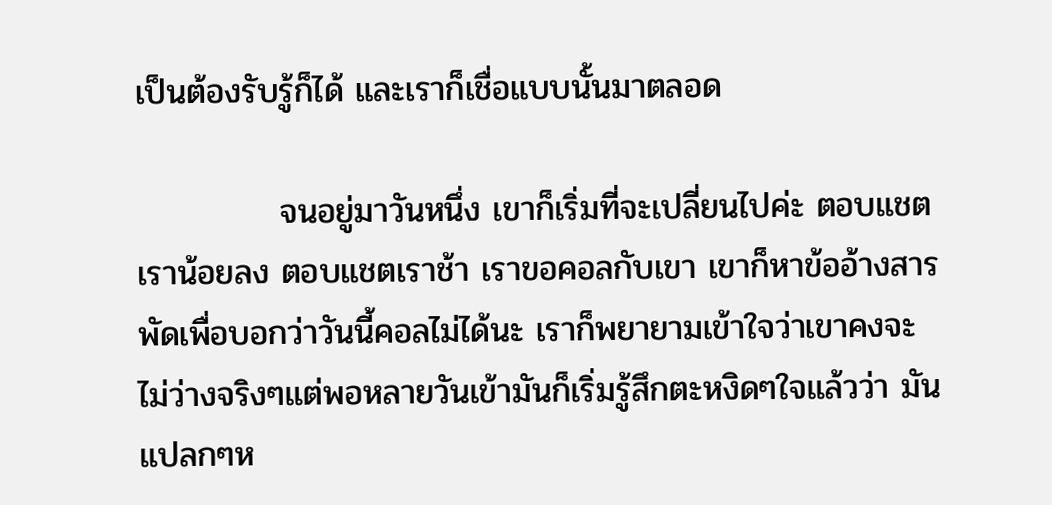เป็นต้องรับรู้ก็ได้ และเราก็เชื่อแบบนั้นมาตลอด

            จนอยู่มาวันหนึ่ง เขาก็เริ่มที่จะเปลี่ยนไปค่ะ ตอบแชตเราน้อยลง ตอบแชตเราช้า เราขอคอลกับเขา เขาก็หาข้ออ้างสารพัดเพื่อบอกว่าวันนี้คอลไม่ได้นะ เราก็พยายามเข้าใจว่าเขาคงจะไม่ว่างจริงๆแต่พอหลายวันเข้ามันก็เริ่มรู้สึกตะหงิดๆใจแล้วว่า มันแปลกๆห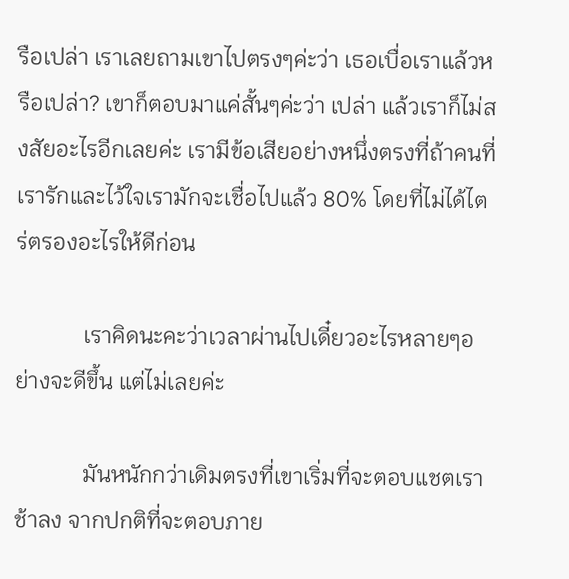รือเปล่า เราเลยถามเขาไปตรงๆค่ะว่า เธอเบื่อเราแล้วหรือเปล่า? เขาก็ตอบมาแค่สั้นๆค่ะว่า เปล่า แล้วเราก็ไม่สงสัยอะไรอีกเลยค่ะ เรามีข้อเสียอย่างหนึ่งตรงที่ถ้าคนที่เรารักและไว้ใจเรามักจะเชื่อไปแล้ว 80% โดยที่ไม่ได้ไตร่ตรองอะไรให้ดีก่อน

            เราคิดนะคะว่าเวลาผ่านไปเดี๋ยวอะไรหลายๆอย่างจะดีขึ้น แต่ไม่เลยค่ะ

            มันหนักกว่าเดิมตรงที่เขาเริ่มที่จะตอบแชตเราช้าลง จากปกติที่จะตอบภาย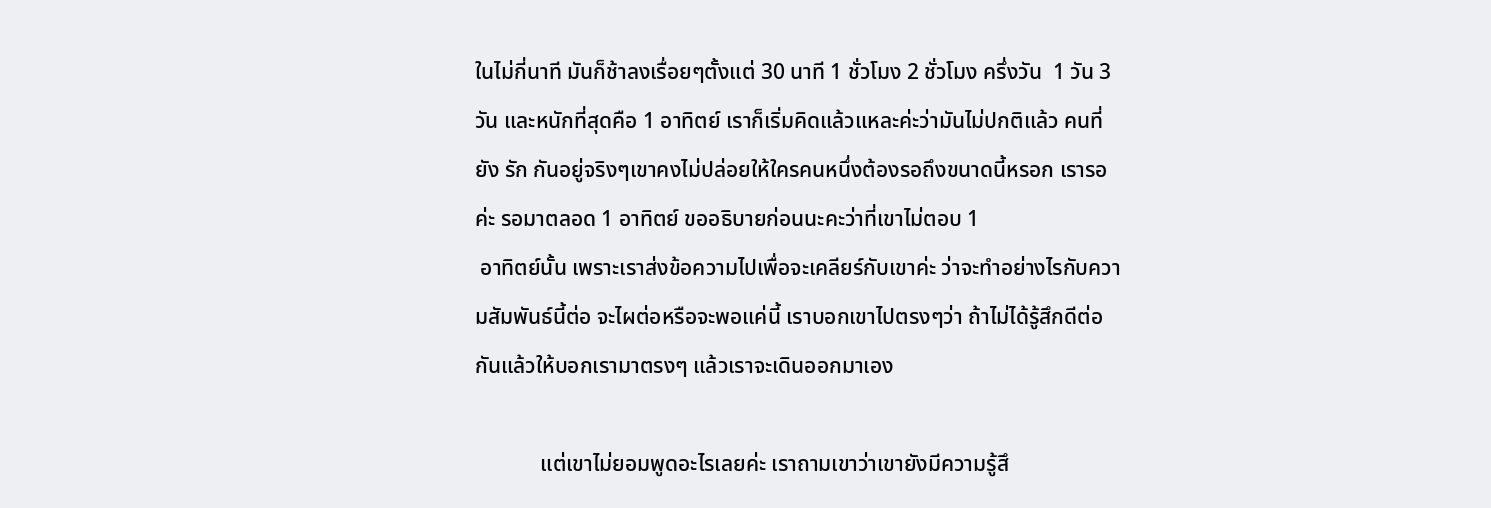ในไม่กี่นาที มันก็ช้าลงเรื่อยๆตั้งแต่ 30 นาที 1 ชั่วโมง 2 ชั่วโมง ครึ่งวัน  1 วัน 3 วัน และหนักที่สุดคือ 1 อาทิตย์ เราก็เริ่มคิดแล้วแหละค่ะว่ามันไม่ปกติแล้ว คนที่ยัง รัก กันอยู่จริงๆเขาคงไม่ปล่อยให้ใครคนหนึ่งต้องรอถึงขนาดนี้หรอก เรารอค่ะ รอมาตลอด 1 อาทิตย์ ขออธิบายก่อนนะคะว่าที่เขาไม่ตอบ 1
 อาทิตย์นั้น เพราะเราส่งข้อความไปเพื่อจะเคลียร์กับเขาค่ะ ว่าจะทำอย่างไรกับความสัมพันธ์นี้ต่อ จะไผต่อหรือจะพอแค่นี้ เราบอกเขาไปตรงๆว่า ถ้าไม่ได้รู้สึกดีต่อกันแล้วให้บอกเรามาตรงๆ แล้วเราจะเดินออกมาเอง

            แต่เขาไม่ยอมพูดอะไรเลยค่ะ เราถามเขาว่าเขายังมีความรู้สึ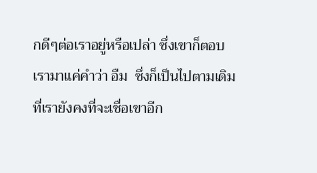กดีๆต่อเราอยู่หรือเปล่า ซึ่งเขาก็ตอบเรามาแค่คำว่า อืม  ซึ่งก็เป็นไปตามเดิมที่เรายังคงที่จะเชื่อเขาอีก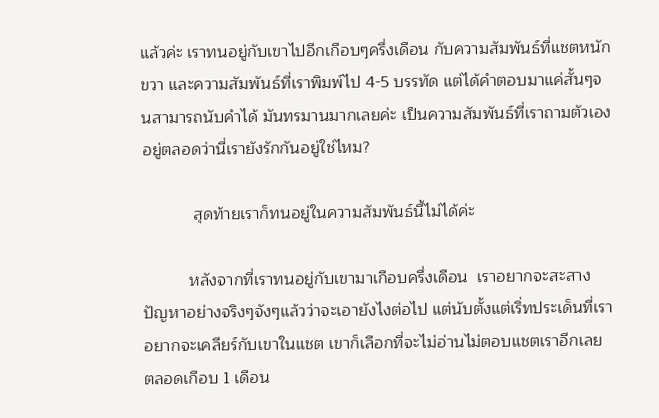แล้วค่ะ เราทนอยู่กับเขาไปอีกเกือบๆครึ่งเดือน กับความสัมพันธ์ที่แชตหนักขวา และความสัมพันธ์ที่เราพิมพ์ไป 4-5 บรรทัด แต่ได้คำตอบมาแค่สั้นๆจนสามารถนับคำได้ มันทรมานมากเลยค่ะ เป็นความสัมพันธ์ที่เราถามตัวเองอยู่ตลอดว่านี่เรายังรักกันอยู่ใช่ไหม?

           สุดท้ายเราก็ทนอยู่ในความสัมพันธ์นี้ไม่ได้ค่ะ

          หลังจากที่เราทนอยู่กับเขามาเกือบครึ่งเดือน  เราอยากจะสะสางปัญหาอย่างจริงๆจังๆแล้วว่าจะเอายังไงต่อไป แต่นับตั้งแต่เริ่ทประเด็นที่เราอยากจะเคลียร์กับเขาในแชต เขาก็เลือกที่จะไม่อ่านไม่ตอบแชตเราอีกเลย ตลอดเกือบ 1 เดือน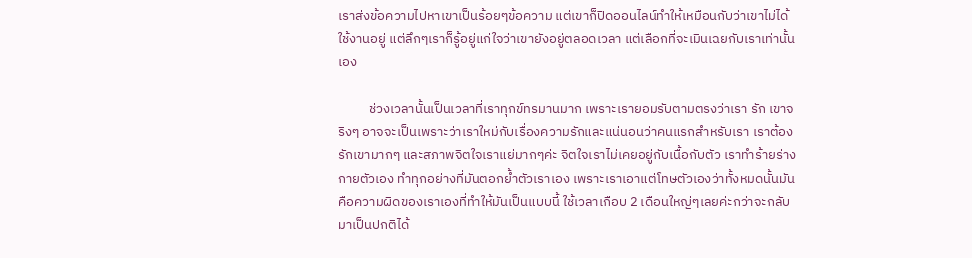เราส่งข้อความไปหาเขาเป็นร้อยๆข้อความ แต่เขาก็ปิดออนไลน์ทำให้เหมือนกับว่าเขาไม่ได้ใช้งานอยู่ แต่ลึกๆเราก็รู้อยู่แก่ใจว่าเขายังอยู่ตลอดเวลา แต่เลือกที่จะเมินเฉยกับเราเท่านั้นเอง

          ช่วงเวลานั้นเป็นเวลาที่เราทุกข์ทรมานมาก เพราะเรายอมรับตามตรงว่าเรา รัก เขาจริงๆ อาจจะเป็นเพราะว่าเราใหม่กับเรื่องความรักและแน่นอนว่าคนแรกสำหรับเรา เราต้องรักเขามากๆ และสภาพจิตใจเราแย่มากๆค่ะ จิตใจเราไม่เคยอยู่กับเนื้อกับตัว เราทำร้ายร่างกายตัวเอง ทำทุกอย่างที่มันตอกย้ำตัวเราเอง เพราะเราเอาแต่โทษตัวเองว่าทั้งหมดนั้นมันคือความผิดของเราเองที่ทำให้มันเป็นแบบนี้ ใช้เวลาเกือบ 2 เดือนใหญ่ๆเลยค่ะกว่าจะกลับมาเป็นปกติได้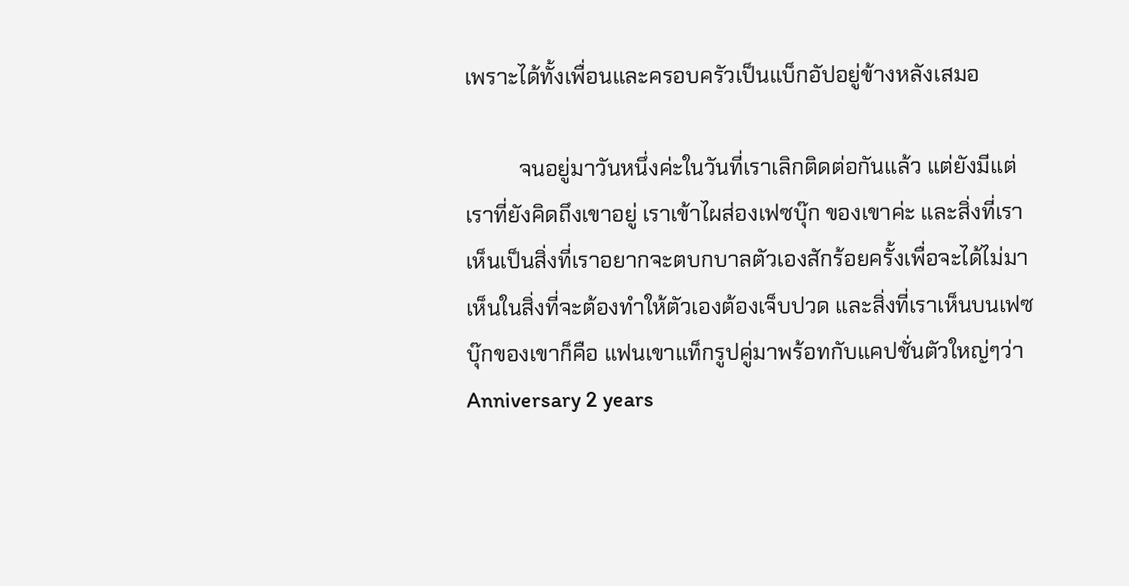เพราะได้ทั้งเพื่อนและครอบครัวเป็นแบ็กอัปอยู่ข้างหลังเสมอ

          จนอยู่มาวันหนึ่งค่ะในวันที่เราเลิกติดต่อกันแล้ว แต่ยังมีแต่เราที่ยังคิดถึงเขาอยู่ เราเข้าไผส่องเฟซบุ๊ก ของเขาค่ะ และสิ่งที่เราเห็นเป็นสิ่งที่เราอยากจะตบกบาลตัวเองสักร้อยครั้งเพื่อจะได้ไม่มาเห็นในสิ่งที่จะต้องทำให้ตัวเองต้องเจ็บปวด และสิ่งที่เราเห็นบนเฟซบุ๊กของเขาก็คือ แฟนเขาแท็กรูปคู่มาพร้อทกับแคปชั่นตัวใหญ่ๆว่า Anniversary 2 years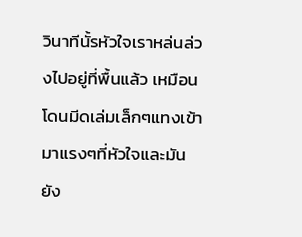วินาทีนั้รหัวใจเราหล่นล่วงไปอยู่ที่พื้นแล้ว เหมือนโดนมีดเล่มเล็กๆแทงเข้ามาแรงๆที่หัวใจและมันยัง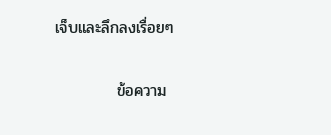เจ็บและลึกลงเรื่อยๆ

           ข้อความ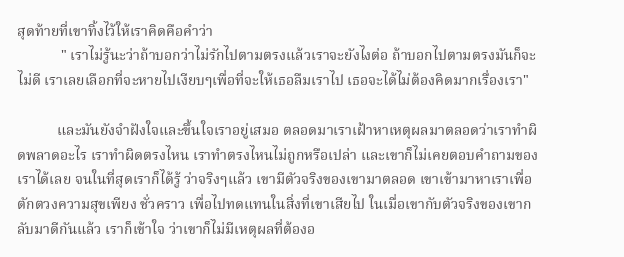สุดท้ายที่เขาทิ้งไว้ให้เราคิดคือคำว่า
            " เราไม่รู้นะว่าถ้าบอกว่าไม่รักไปตามตรงแล้วเราจะยังไงต่อ ถ้าบอกไปตามตรงมันก็จะไม่ดี เราเลยเลือกที่จะหายไปเงียบๆเพื่อที่จะให้เธอลืมเราไป เธอจะได้ไม่ต้องคิดมากเรื่องเรา"

           และมันยังจำฝังใจและขึ้นใจเราอยู่เสมอ ตลอดมาเราเฝ้าหาเหตุผลมาตลอดว่าเราทำผิดพลาดอะไร เราทำผิดตรงไหน เราทำตรงไหนไม่ถูกหรือเปล่า และเขาก็ไม่เคยตอบคำถามของเราได้เลย จนในที่สุดเราก็ได้รู้ ว่าจริงๆแล้ว เขามีตัวจริงของเขามาตลอด เขาเข้ามาหาเราเพื่อตักตวงความสุขเพียง ชั่วคราว เพื่อไปทดแทนในสิ่งที่เขาเสียไป ในเมื่อเขากับตัวจริงของเขากลับมาดีกันแล้ว เราก็เข้าใจ ว่าเขาก็ไม่มีเหตุผลที่ต้องอ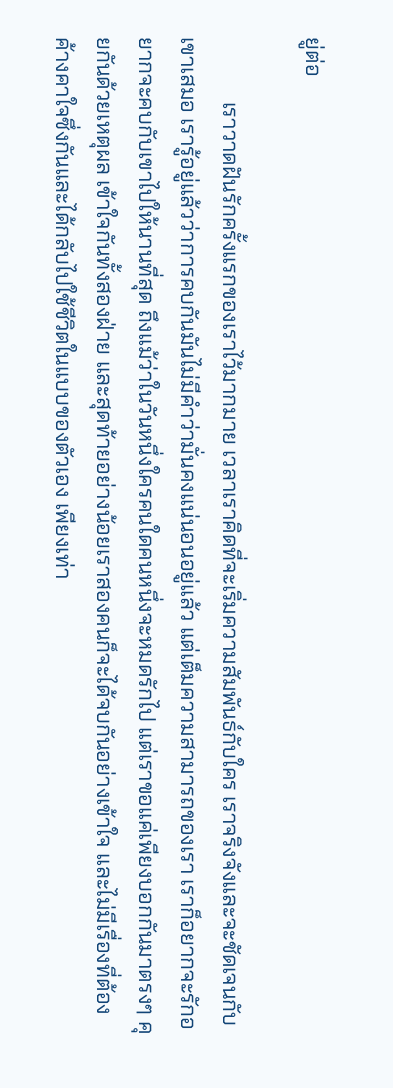ยู่ต่อ

            เราวาดฝันรักครั้งแรกของเราไว้มากมาย เวลาเราคิดที่จะเริ่มความสัมพันธ์กับใคร เราจริงจังและจะชัดเจนกับเขาเสมอ เรารู้อยู่แล้วว่าการคบกันมันไม่มีคำว่ามั่นคงแน่นอนอยู่แล้ว แต่เต็มความสามารถของเรา เราก็อยากจะรักอยากจะคบกับเขาไปให้นานที่สุด ถึงแม้ว่าในวันหนึ่งใครคนใดคนหนึ่งจะหมดรักไป แต่เราขอแค่เพียงบอกกันมาตรงๆ คุยกันด้วยเหตุผล เข้าใจกันทั้งสองฝ่าย และสุดท้ายอย่างน้อยเราสองคนก็จะได้จบกันอย่างเข้าใจ และไม่มีเรื่องที่ต้องค้างคาใจซึ่งกันและได้กลับไปใช้ชีวิตในแบบของตัวเอง เพียงเท่า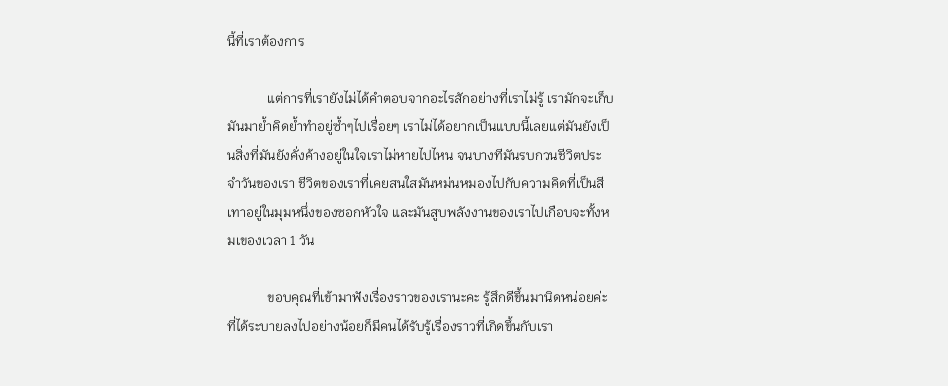นี้ที่เราต้องการ

            แต่การที่เรายังไม่ได้คำตอบจากอะไรสักอย่างที่เราไม่รู้ เรามักจะเก็บมันมาย้ำคิดย้ำทำอยู่ซ้ำๆไปเรื่อยๆ เราไม่ได้อยากเป็นแบบนี้เลยแต่มันยังเป็นสิ่งที่มันยังคั่งค้างอยู่ในใจเราไม่หายไปไหน จนบางทีมันรบกวนชีวิตประจำวันของเรา ชีวิตของเราที่เคยสนใสมันหม่นหมองไปกับความคิดที่เป็นสีเทาอยู่ในมุมหนึ่งของซอกหัวใจ และมันสูบพลังงานของเราไปเกือบจะทั้งหมเของเวลา 1 วัน

            ขอบคุณที่เข้ามาฟังเรื่องราวของเรานะคะ รู้สึกดีขึ้นมานิดหน่อยค่ะ ที่ได้ระบายลงไปอย่างน้อยก็มีคนได้รับรู้เรื่องราวที่เกิดขึ้นกับเรา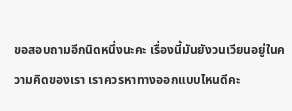ขอสอบถามอีกนิดหนึ่งนะคะ เรื่องนี้มันยังวนเวียนอยู่ในความคิดของเรา เราควรหาทางออกแบบไหนดีคะ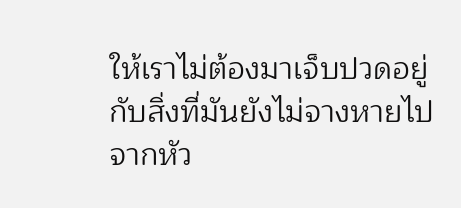ให้เราไม่ต้องมาเจ็บปวดอยู่กับสิ่งที่มันยังไม่จางหายไปจากหัว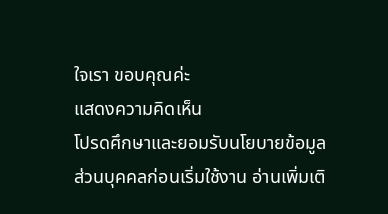ใจเรา ขอบคุณค่ะ
แสดงความคิดเห็น
โปรดศึกษาและยอมรับนโยบายข้อมูลส่วนบุคคลก่อนเริ่มใช้งาน อ่านเพิ่มเติ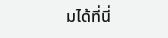มได้ที่นี่